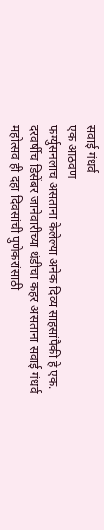सवाई गंधर्व
एक आठवण
फर्ग्युसनलाच असताना केलेल्या अनेक दिव्य साहसांपैकी हे एक.
दरवर्षीच डिसेंबर जानेवारीच्या थंडीचा कहर असताना सवाई गंधर्व महोत्सव ही दहा दिवसांची पुणेकरांसाठी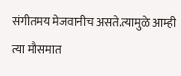संगीतमय मेजवानीच असते.त्यामुळे आम्ही त्या मौसमात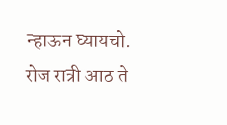न्हाऊन घ्यायचो.
रोज रात्री आठ ते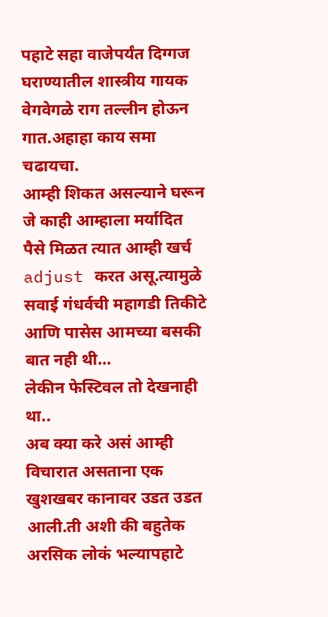पहाटे सहा वाजेपर्यंत दिग्गज घराण्यातील शास्त्रीय गायक वेगवेगळे राग तल्लीन होऊन गात.अहाहा काय समा चढायचा.
आम्ही शिकत असल्याने घरून जे काही आम्हाला मर्यादित पैसे मिळत त्यात आम्ही खर्च adjust करत असू.त्यामुळे सवाई गंधर्वची महागडी तिकीटे आणि पासेस आमच्या बसकी बात नही थी…
लेकीन फेस्टिवल तो देखनाही था..
अब क्या करे असं आम्ही विचारात असताना एक खुशखबर कानावर उडत उडत आली.ती अशी की बहुतेक अरसिक लोकं भल्यापहाटे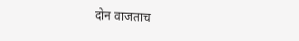दोन वाजताच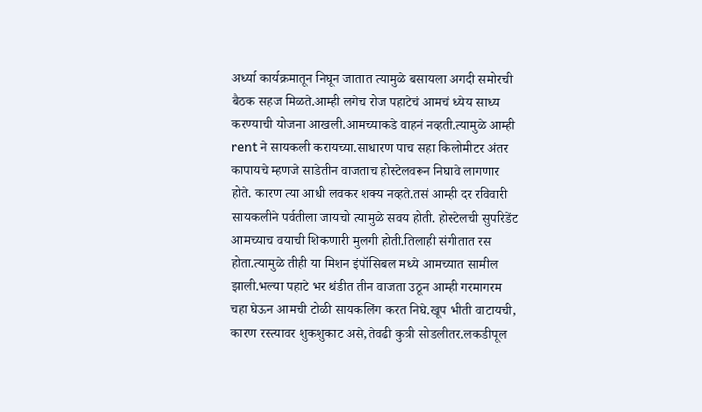अर्ध्या कार्यक्रमातून निघून जातात त्यामुळे बसायला अगदी समोरची बैठक सहज मिळते.आम्ही लगेच रोज पहाटेचं आमचं ध्येय साध्य करण्याची योजना आखली.आमच्याकडे वाहनं नव्हती.त्यामुळे आम्ही rent ने सायकली करायच्या.साधारण पाच सहा किलोमीटर अंतर कापायचे म्हणजे साडेतीन वाजताच होस्टेलवरून निघावे लागणार होते. कारण त्या आधी लवकर शक्य नव्हते.तसं आम्ही दर रविवारी सायकलीने पर्वतीला जायचो त्यामुळे सवय होती. होस्टेलची सुपरिडेंट आमच्याच वयाची शिकणारी मुलगी होती.तिलाही संगीतात रस होता.त्यामुळे तीही या मिशन इंपॉसिबल मध्ये आमच्यात सामील झाली.भल्या पहाटे भर थंडीत तीन वाजता उठून आम्ही गरमागरम चहा घेऊन आमची टोळी सायकलिंग करत निघे.खूप भीती वाटायची, कारण रस्त्यावर शुकशुकाट असे,तेवढी कुत्री सोडलीतर.लकडीपूल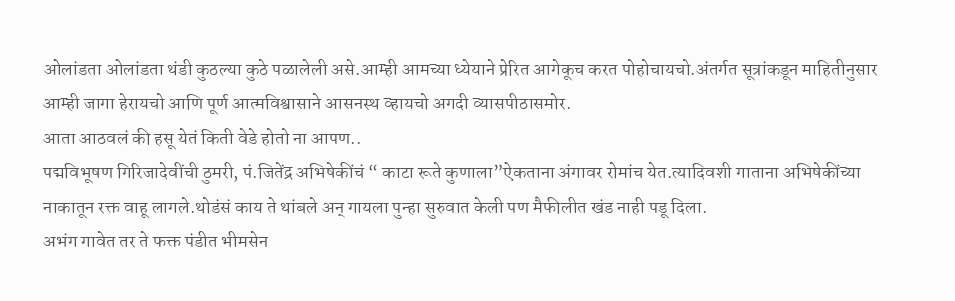ओलांडता ओलांडता थंडी कुठल्या कुठे पळालेली असे.आम्ही आमच्या ध्येयाने प्रेरित आगेकूच करत पोहोचायचो.अंतर्गत सूत्रांकडून माहितीनुसार आम्ही जागा हेरायचो आणि पूर्ण आत्मविश्वासाने आसनस्थ व्हायचो अगदी व्यासपीठासमोर.
आता आठवलं की हसू येतं किती वेडे होतो ना आपण..
पद्मविभूषण गिरिजादेवींची ठुमरी, पं.जितेंद्र अभिषेकींचं “ काटा रूते कुणाला”ऐकताना अंगावर रोमांच येत.त्यादिवशी गाताना अभिषेकींच्या नाकातून रक्त वाहू लागले.थोडंसं काय ते थांबले अन् गायला पुन्हा सुरुवात केली पण मैफीलीत खंड नाही पडू दिला.
अभंग गावेत तर ते फक्त पंडीत भीमसेन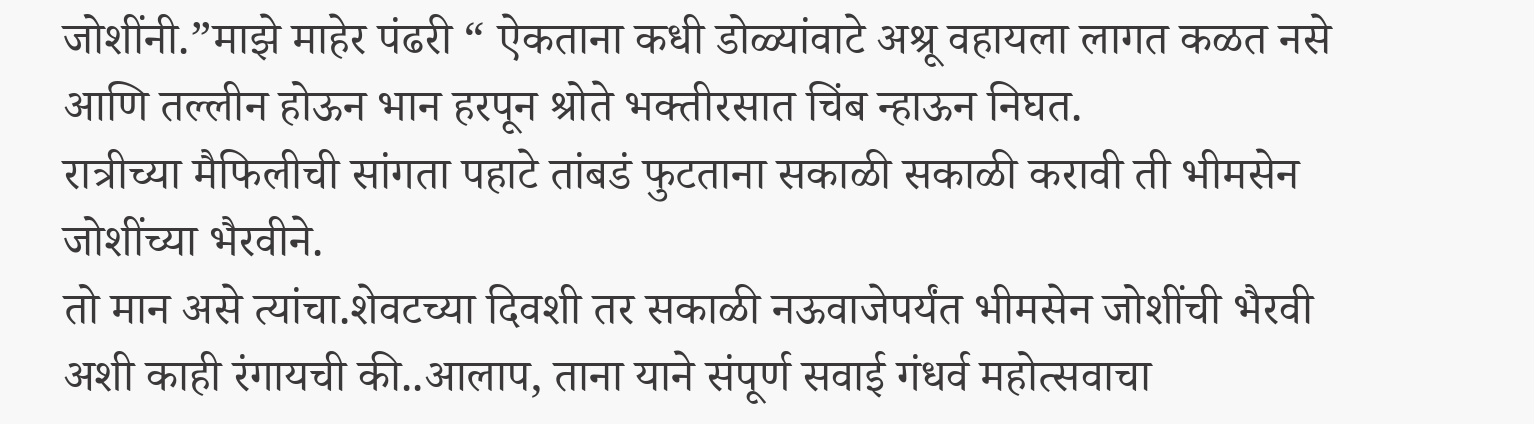जोशींनी.”माझे माहेर पंढरी “ ऐकताना कधी डोळ्यांवाटे अश्रू वहायला लागत कळत नसे आणि तल्लीन होऊन भान हरपून श्रोते भक्तीरसात चिंब न्हाऊन निघत.
रात्रीच्या मैफिलीची सांगता पहाटे तांबडं फुटताना सकाळी सकाळी करावी ती भीमसेन जोशींच्या भैरवीने.
तो मान असे त्यांचा.शेवटच्या दिवशी तर सकाळी नऊवाजेपर्यंत भीमसेन जोशींची भैरवी अशी काही रंगायची की..आलाप, ताना याने संपूर्ण सवाई गंधर्व महोत्सवाचा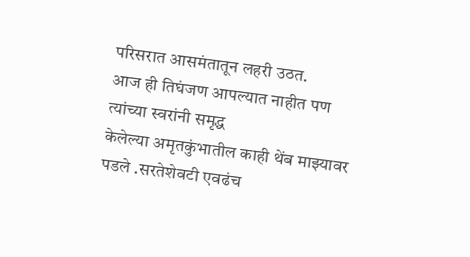परिसरात आसमंतातून लहरी उठत.
आज ही तिघंजण आपल्यात नाहीत पण त्यांच्या स्वरांनी समृद्ध
केलेल्या अमृतकुंभातील काही थेंब माझ्यावर पडले .सरतेशेवटी एवढंच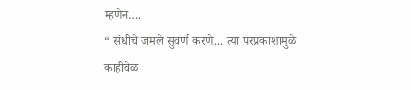म्हणेन….
“ संधीचे जमले सुवर्ण करणे... त्या परप्रकाशामुळे
काहीवेळ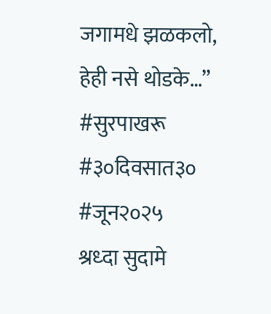जगामधे झळकलो, हेही नसे थोडके…”
#सुरपाखरू #३०दिवसात३० #जून२०२५
श्रध्दा सुदामे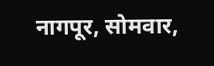नागपूर, सोमवार,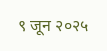९ जून २०२५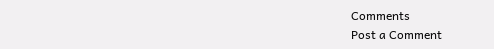Comments
Post a Comment